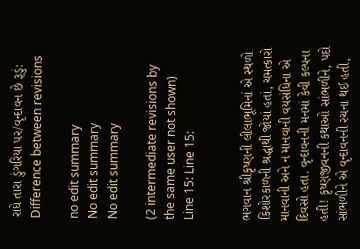રાધે તારા ડુંગરિયા પર/વૃન્દાવન છે રૂડું: Difference between revisions

no edit summary
No edit summary
No edit summary

(2 intermediate revisions by the same user not shown)
Line 15: Line 15:


ભગવાન શ્રીકૃષ્ણની લીલાભૂમિનાં એ સ્થળો કિશોરકાળની શ્રદ્ધાથી જોયાં હતાં, ચમત્કારો માનવાની અને ન માનવાની વયસંધિના એ દિવસો હતા. વૃન્દાવનની મનમાં કેવી કલ્પના હતી! કૃષ્ણજીવનની કથાઓ સાંભળીને, પદો સાંભળીને એ વૃન્દાવનની રચના થઈ હતી,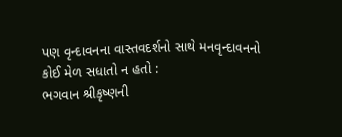પણ વૃન્દાવનના વાસ્તવદર્શનો સાથે મનવૃન્દાવનનો કોઈ મેળ સધાતો ન હતો :
ભગવાન શ્રીકૃષ્ણની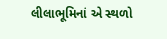લીલાભૂમિનાં એ સ્થળો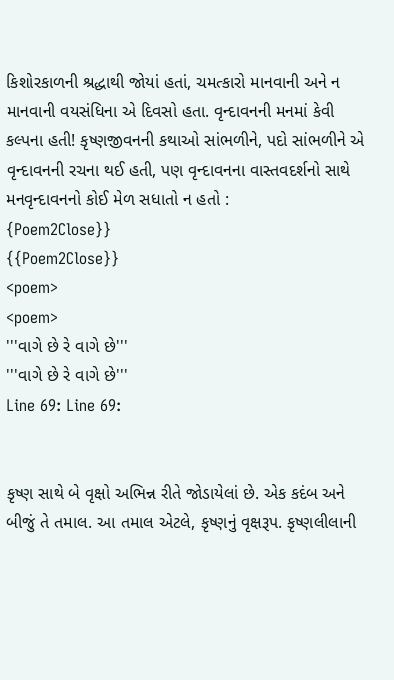કિશોરકાળની શ્રદ્ધાથી જોયાં હતાં, ચમત્કારો માનવાની અને ન માનવાની વયસંધિના એ દિવસો હતા. વૃન્દાવનની મનમાં કેવી કલ્પના હતી! કૃષ્ણજીવનની કથાઓ સાંભળીને, પદો સાંભળીને એ વૃન્દાવનની રચના થઈ હતી, પણ વૃન્દાવનના વાસ્તવદર્શનો સાથે મનવૃન્દાવનનો કોઈ મેળ સધાતો ન હતો :
{Poem2Close}}
{{Poem2Close}}
<poem>
<poem>
'''વાગે છે રે વાગે છે'''
'''વાગે છે રે વાગે છે'''
Line 69: Line 69:


કૃષ્ણ સાથે બે વૃક્ષો અભિન્ન રીતે જોડાયેલાં છે. એક કદંબ અને બીજું તે તમાલ. આ તમાલ એટલે, કૃષ્ણનું વૃક્ષરૂપ. કૃષ્ણલીલાની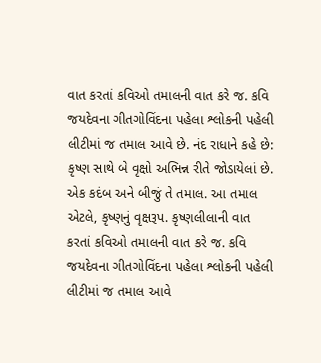વાત કરતાં કવિઓ તમાલની વાત કરે જ. કવિ જયદેવના ગીતગોવિંદના પહેલા શ્લોકની પહેલી લીટીમાં જ તમાલ આવે છે. નંદ રાધાને કહે છે:
કૃષ્ણ સાથે બે વૃક્ષો અભિન્ન રીતે જોડાયેલાં છે. એક કદંબ અને બીજું તે તમાલ. આ તમાલ એટલે, કૃષ્ણનું વૃક્ષરૂપ. કૃષ્ણલીલાની વાત કરતાં કવિઓ તમાલની વાત કરે જ. કવિ જયદેવના ગીતગોવિંદના પહેલા શ્લોકની પહેલી લીટીમાં જ તમાલ આવે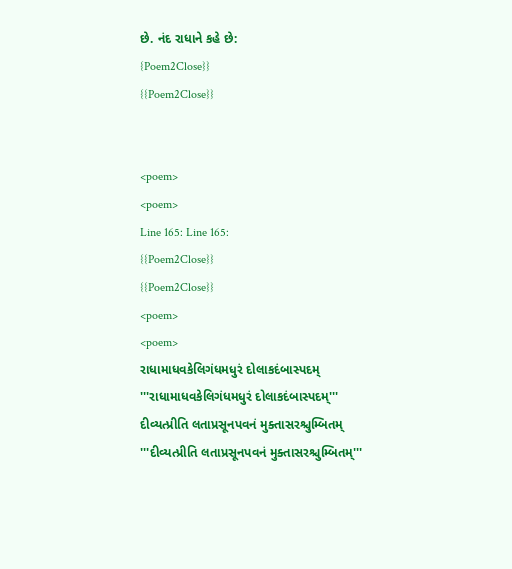છે. નંદ રાધાને કહે છે:
{Poem2Close}}
{{Poem2Close}}


<poem>
<poem>
Line 165: Line 165:
{{Poem2Close}}
{{Poem2Close}}
<poem>
<poem>
રાધામાધવકેલિગંધમધુરં દોલાકદંબાસ્પદમ્
'''રાધામાધવકેલિગંધમધુરં દોલાકદંબાસ્પદમ્'''
દીવ્યત્પ્રીતિ લતાપ્રસૂનપવનં મુક્તાસરશ્ચુમ્બિતમ્
'''દીવ્યત્પ્રીતિ લતાપ્રસૂનપવનં મુક્તાસરશ્ચુમ્બિતમ્'''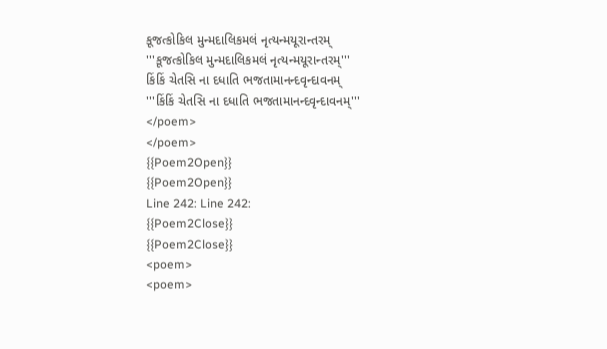કૂજત્કોકિલ મુન્મદાલિકમલં નૃત્યન્મયૂરાન્તરમ્
'''કૂજત્કોકિલ મુન્મદાલિકમલં નૃત્યન્મયૂરાન્તરમ્'''
કિંકિં ચેતસિ ના દધાતિ ભજતામાનન્દવૃન્દાવનમ્
'''કિંકિં ચેતસિ ના દધાતિ ભજતામાનન્દવૃન્દાવનમ્'''
</poem>
</poem>
{{Poem2Open}}
{{Poem2Open}}
Line 242: Line 242:
{{Poem2Close}}
{{Poem2Close}}
<poem>
<poem>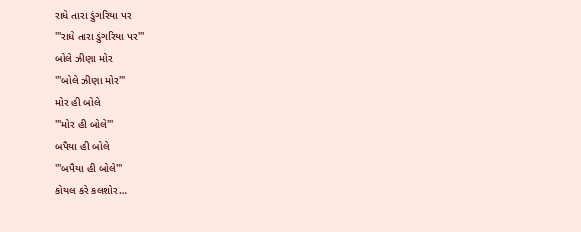રાધે તારા ડુંગરિયા પર
'''રાધે તારા ડુંગરિયા પર'''
બોલે ઝીણા મોર
'''બોલે ઝીણા મોર'''
મોર હી બોલે
'''મોર હી બોલે'''
બપૈયા હી બોલે
'''બપૈયા હી બોલે'''
કોયલ કરે કલશોર…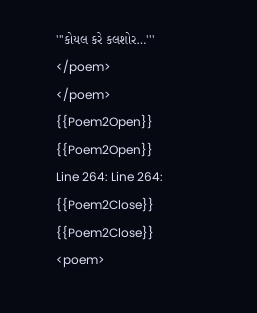'''કોયલ કરે કલશોર…'''
</poem>
</poem>
{{Poem2Open}}
{{Poem2Open}}
Line 264: Line 264:
{{Poem2Close}}
{{Poem2Close}}
<poem>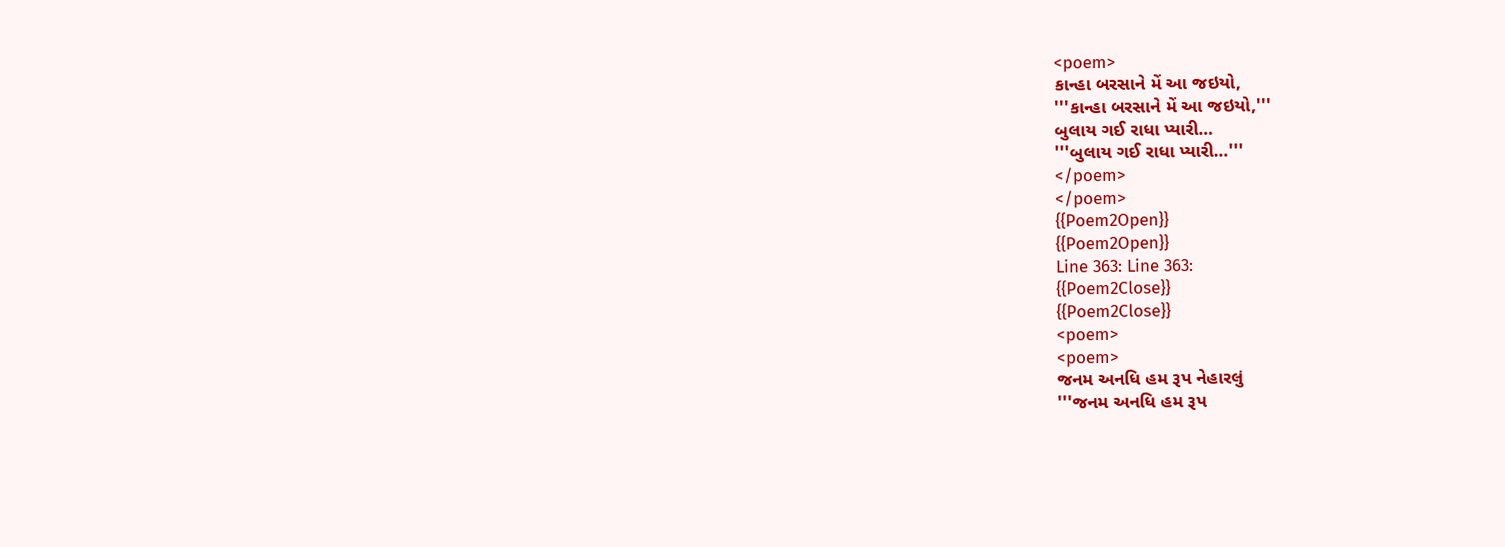<poem>
કાન્હા બરસાને મેં આ જઇયો,
'''કાન્હા બરસાને મેં આ જઇયો,'''
બુલાય ગઈ રાધા પ્યારી…
'''બુલાય ગઈ રાધા પ્યારી…'''
</poem>
</poem>
{{Poem2Open}}
{{Poem2Open}}
Line 363: Line 363:
{{Poem2Close}}
{{Poem2Close}}
<poem>
<poem>
જનમ અનધિ હમ રૂપ નેહારલું
'''જનમ અનધિ હમ રૂપ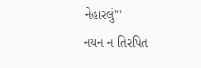નેહારલું'''
નયન ન તિરપિત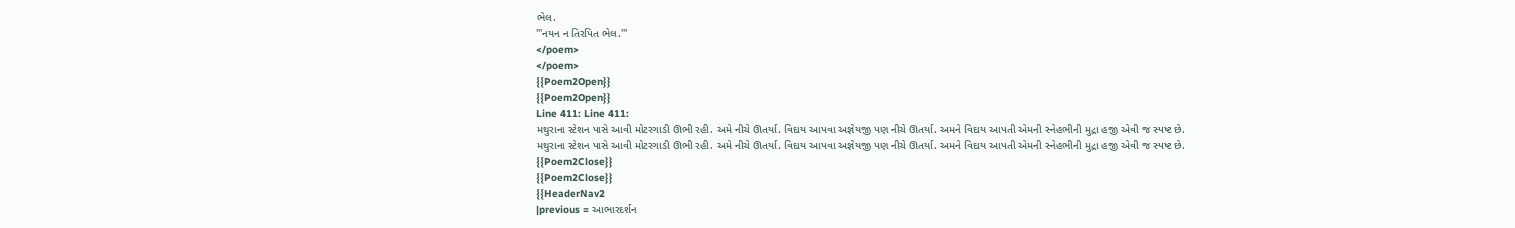ભેલ.
'''નયન ન તિરપિત ભેલ.'''
</poem>
</poem>
{{Poem2Open}}
{{Poem2Open}}
Line 411: Line 411:
મથુરાના સ્ટેશન પાસે આવી મોટરગાડી ઊભી રહી. અમે નીચે ઊતર્યા. વિદાય આપવા અજ્ઞેયજી પણ નીચે ઊતર્યા. અમને વિદાય આપતી એમની સ્નેહભીની મુદ્રા હજી એવી જ સ્પષ્ટ છે.
મથુરાના સ્ટેશન પાસે આવી મોટરગાડી ઊભી રહી. અમે નીચે ઊતર્યા. વિદાય આપવા અજ્ઞેયજી પણ નીચે ઊતર્યા. અમને વિદાય આપતી એમની સ્નેહભીની મુદ્રા હજી એવી જ સ્પષ્ટ છે.
{{Poem2Close}}
{{Poem2Close}}
{{HeaderNav2
|previous = આભારદર્શન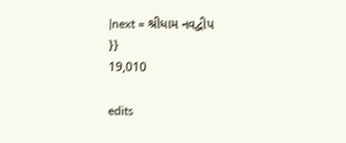|next = શ્રીધામ નવદ્વીપ
}}
19,010

edits